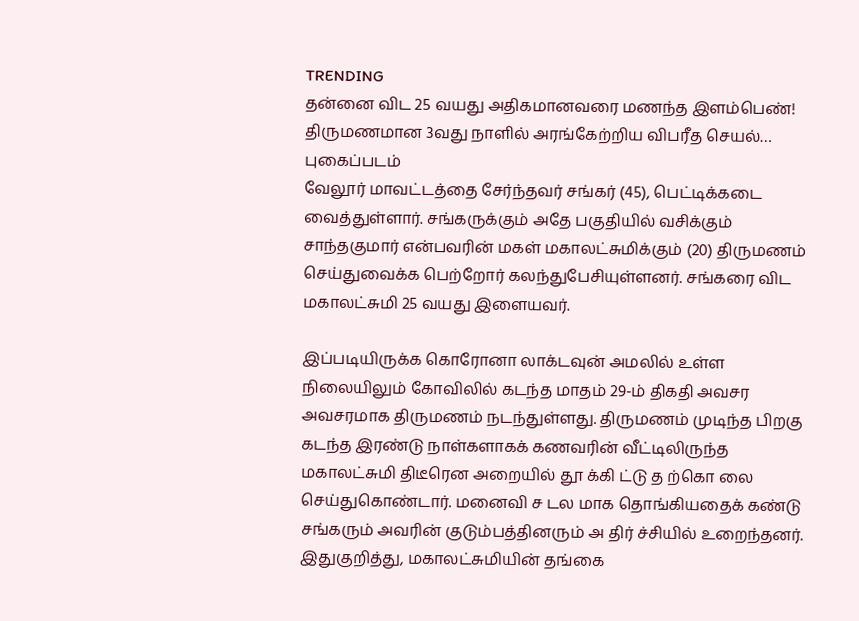TRENDING
தன்னை விட 25 வயது அதிகமானவரை மணந்த இளம்பெண்! திருமணமான 3வது நாளில் அரங்கேற்றிய விபரீத செயல்… புகைப்படம்
வேலூர் மாவட்டத்தை சேர்ந்தவர் சங்கர் (45), பெட்டிக்கடை வைத்துள்ளார். சங்கருக்கும் அதே பகுதியில் வசிக்கும் சாந்தகுமார் என்பவரின் மகள் மகாலட்சுமிக்கும் (20) திருமணம் செய்துவைக்க பெற்றோர் கலந்துபேசியுள்ளனர். சங்கரை விட மகாலட்சுமி 25 வயது இளையவர்.

இப்படியிருக்க கொரோனா லாக்டவுன் அமலில் உள்ள நிலையிலும் கோவிலில் கடந்த மாதம் 29-ம் திகதி அவசர அவசரமாக திருமணம் நடந்துள்ளது. திருமணம் முடிந்த பிறகு கடந்த இரண்டு நாள்களாகக் கணவரின் வீட்டிலிருந்த மகாலட்சுமி திடீரென அறையில் தூ க்கி ட்டு த ற்கொ லை செய்துகொண்டார். மனைவி ச டல மாக தொங்கியதைக் கண்டு சங்கரும் அவரின் குடும்பத்தினரும் அ திர் ச்சியில் உறைந்தனர்.
இதுகுறித்து, மகாலட்சுமியின் தங்கை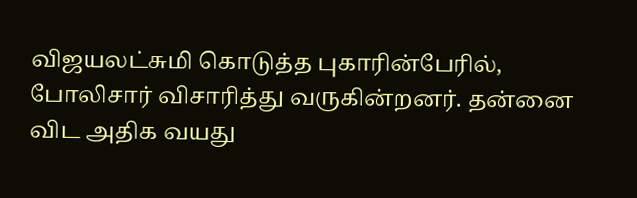விஜயலட்சுமி கொடுத்த புகாரின்பேரில், போலிசார் விசாரித்து வருகின்றனர். தன்னை விட அதிக வயது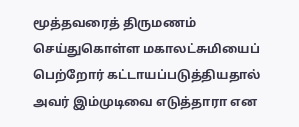மூத்தவரைத் திருமணம் செய்துகொள்ள மகாலட்சுமியைப் பெற்றோர் கட்டாயப்படுத்தியதால் அவர் இம்முடிவை எடுத்தாரா என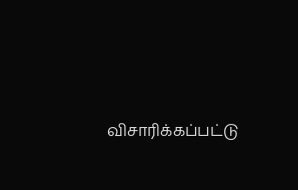விசாரிக்கப்பட்டு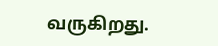வருகிறது.